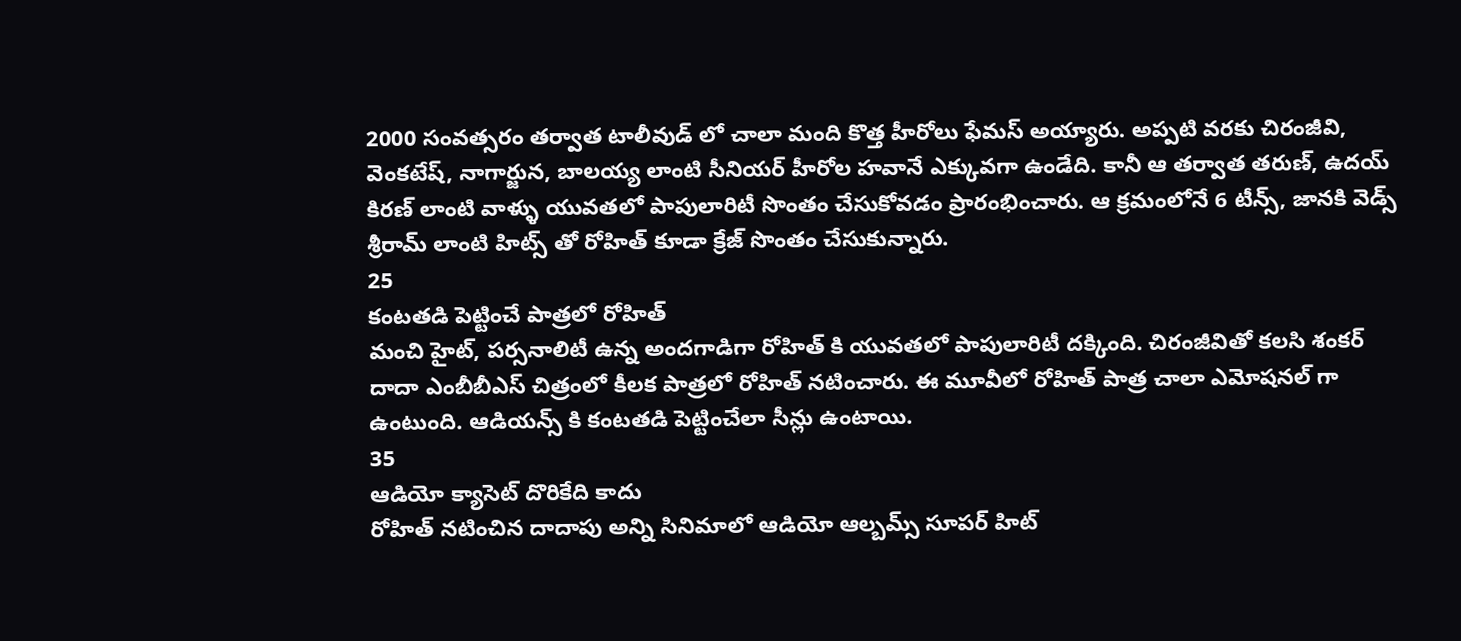2000 సంవత్సరం తర్వాత టాలీవుడ్ లో చాలా మంది కొత్త హీరోలు ఫేమస్ అయ్యారు. అప్పటి వరకు చిరంజీవి, వెంకటేష్, నాగార్జున, బాలయ్య లాంటి సీనియర్ హీరోల హవానే ఎక్కువగా ఉండేది. కానీ ఆ తర్వాత తరుణ్, ఉదయ్ కిరణ్ లాంటి వాళ్ళు యువతలో పాపులారిటీ సొంతం చేసుకోవడం ప్రారంభించారు. ఆ క్రమంలోనే 6 టీన్స్, జానకి వెడ్స్ శ్రీరామ్ లాంటి హిట్స్ తో రోహిత్ కూడా క్రేజ్ సొంతం చేసుకున్నారు.
25
కంటతడి పెట్టించే పాత్రలో రోహిత్
మంచి హైట్, పర్సనాలిటీ ఉన్న అందగాడిగా రోహిత్ కి యువతలో పాపులారిటీ దక్కింది. చిరంజీవితో కలసి శంకర్ దాదా ఎంబీబీఎస్ చిత్రంలో కీలక పాత్రలో రోహిత్ నటించారు. ఈ మూవీలో రోహిత్ పాత్ర చాలా ఎమోషనల్ గా ఉంటుంది. ఆడియన్స్ కి కంటతడి పెట్టించేలా సీన్లు ఉంటాయి.
35
ఆడియో క్యాసెట్ దొరికేది కాదు
రోహిత్ నటించిన దాదాపు అన్ని సినిమాలో ఆడియో ఆల్బమ్స్ సూపర్ హిట్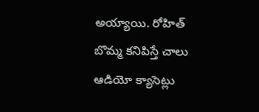అయ్యాయి. రోహిత్ బొమ్మ కనిపిస్తే చాలు ఆడియో క్యాసెట్లు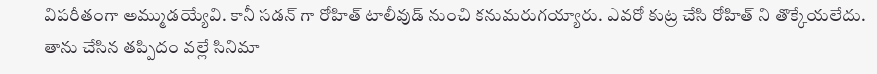విపరీతంగా అమ్ముడయ్యేవి. కానీ సడన్ గా రోహిత్ టాలీవుడ్ నుంచి కనుమరుగయ్యారు. ఎవరో కుట్ర చేసి రోహిత్ ని తొక్కేయలేదు. తాను చేసిన తప్పిదం వల్లే సినిమా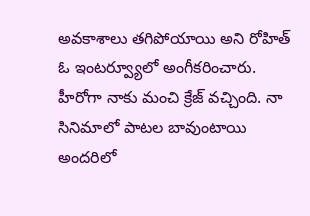అవకాశాలు తగిపోయాయి అని రోహిత్ ఓ ఇంటర్వ్యూలో అంగీకరించారు.
హీరోగా నాకు మంచి క్రేజ్ వచ్చింది. నా సినిమాలో పాటల బావుంటాయి అందరిలో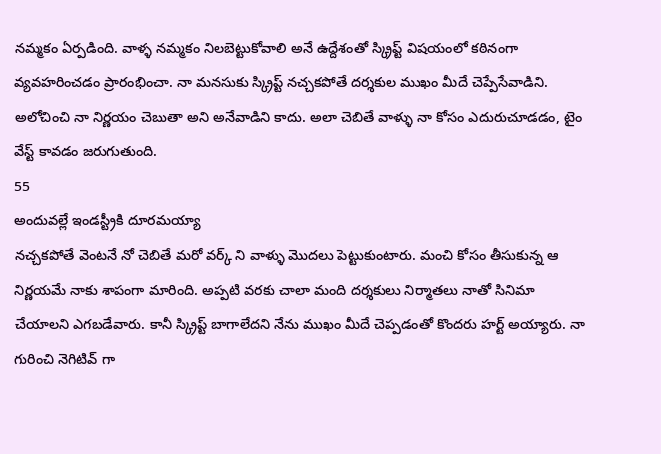నమ్మకం ఏర్పడింది. వాళ్ళ నమ్మకం నిలబెట్టుకోవాలి అనే ఉద్దేశంతో స్క్రిప్ట్ విషయంలో కఠినంగా వ్యవహరించడం ప్రారంభించా. నా మనసుకు స్క్రిప్ట్ నచ్చకపోతే దర్శకుల ముఖం మీదే చెప్పేసేవాడిని. అలోచించి నా నిర్ణయం చెబుతా అని అనేవాడిని కాదు. అలా చెబితే వాళ్ళు నా కోసం ఎదురుచూడడం, టైం వేస్ట్ కావడం జరుగుతుంది.
55
అందువల్లే ఇండస్ట్రీకి దూరమయ్యా
నచ్చకపోతే వెంటనే నో చెబితే మరో వర్క్ ని వాళ్ళు మొదలు పెట్టుకుంటారు. మంచి కోసం తీసుకున్న ఆ నిర్ణయమే నాకు శాపంగా మారింది. అప్పటి వరకు చాలా మంది దర్శకులు నిర్మాతలు నాతో సినిమా చేయాలని ఎగబడేవారు. కానీ స్క్రిప్ట్ బాగాలేదని నేను ముఖం మీదే చెప్పడంతో కొందరు హర్ట్ అయ్యారు. నా గురించి నెగిటివ్ గా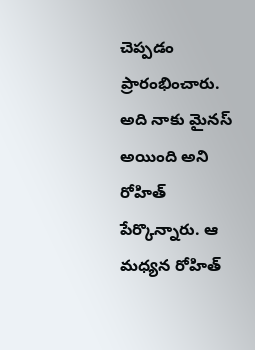చెప్పడం ప్రారంభించారు. అది నాకు మైనస్ అయింది అని రోహిత్ పేర్కొన్నారు. ఆ మధ్యన రోహిత్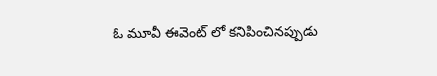ఓ మూవీ ఈవెంట్ లో కనిపించినప్పుడు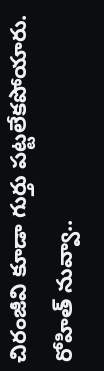చిరంజీవి కూడా గుర్తు పట్టలేకపోయారు. రోహిత్ నువ్వా..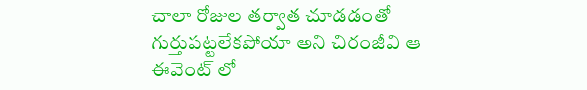చాలా రోజుల తర్వాత చూడడంతో గుర్తుపట్టలేకపోయా అని చిరంజీవి ఆ ఈవెంట్ లో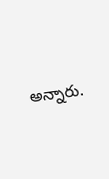అన్నారు.